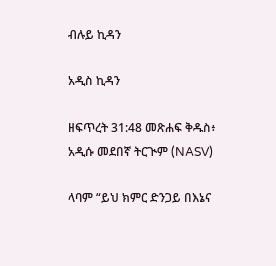ብሉይ ኪዳን

አዲስ ኪዳን

ዘፍጥረት 31:48 መጽሐፍ ቅዱስ፥ አዲሱ መደበኛ ትርጒም (NASV)

ላባም “ይህ ክምር ድንጋይ በእኔና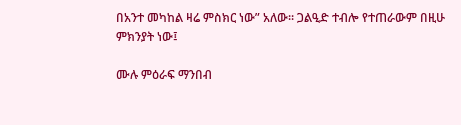በአንተ መካከል ዛሬ ምስክር ነው” አለው። ጋልዒድ ተብሎ የተጠራውም በዚሁ ምክንያት ነው፤

ሙሉ ምዕራፍ ማንበብ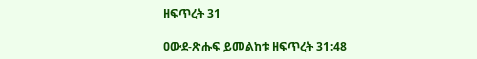ዘፍጥረት 31

ዐውደ-ጽሑፍ ይመልከቱ ዘፍጥረት 31:48